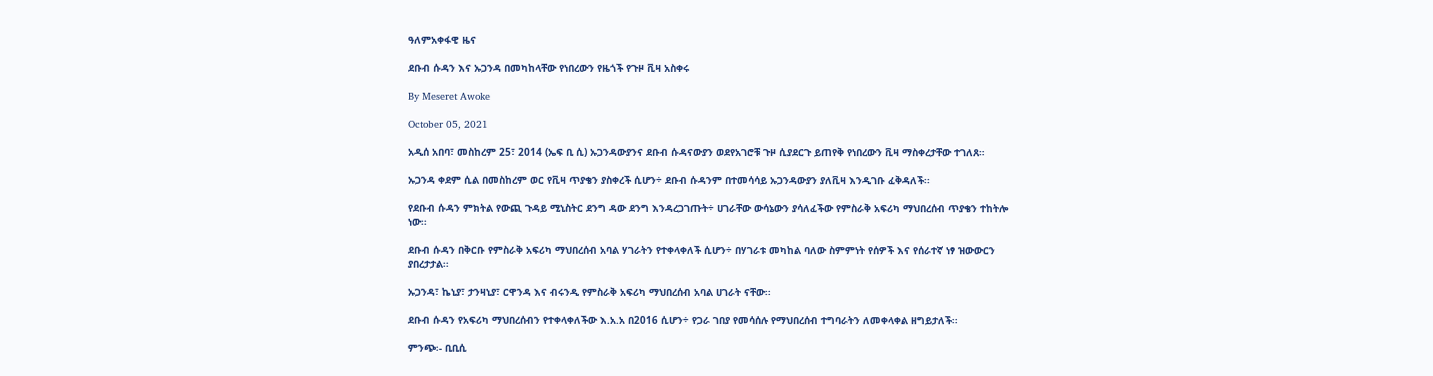ዓለምአቀፋዊ ዜና

ደቡብ ሱዳን እና ኡጋንዳ በመካከላቸው የነበረውን የዜጎች የጉዞ ቪዛ አስቀሩ

By Meseret Awoke

October 05, 2021

አዲሰ አበባ፣ መስከረም 25፣ 2014 (ኤፍ ቢ ሲ) ኡጋንዳውያንና ደቡብ ሱዳናውያን ወደየአገሮቹ ጉዞ ሲያደርጉ ይጠየቅ የነበረውን ቪዛ ማስቀረታቸው ተገለጸ።

ኡጋንዳ ቀደም ሲል በመስከረም ወር የቪዛ ጥያቄን ያስቀረች ሲሆን÷ ደቡብ ሱዳንም በተመሳሳይ ኡጋንዳውያን ያለቪዛ እንዲገቡ ፈቅዳለች፡፡

የደቡብ ሱዳን ምክትል የውጪ ጉዳይ ሚኒስትር ደንግ ዳው ደንግ እንዳረጋገጡት÷ ሀገራቸው ውሳኔውን ያሳለፈችው የምስራቅ አፍሪካ ማህበረሰብ ጥያቄን ተከትሎ ነው፡፡

ደቡብ ሱዳን በቅርቡ የምስራቅ አፍሪካ ማህበረሰብ አባል ሃገራትን የተቀላቀለች ሲሆን÷ በሃገራቱ መካከል ባለው ስምምነት የሰዎች እና የሰራተኛ ነፃ ዝውውርን ያበረታታል፡፡

ኡጋንዳ፣ ኬኒያ፣ ታንዛኒያ፣ ርዋንዳ እና ብሩንዲ የምስራቅ አፍሪካ ማህበረሰብ አባል ሀገራት ናቸው፡፡

ደቡብ ሱዳን የአፍሪካ ማህበረሰብን የተቀላቀለችው እ.አ.አ በ2016 ሲሆን÷ የጋራ ገበያ የመሳሰሉ የማህበረሰብ ተግባራትን ለመቀላቀል ዘግይታለች፡፡

ምንጭ፡- ቢቢሲ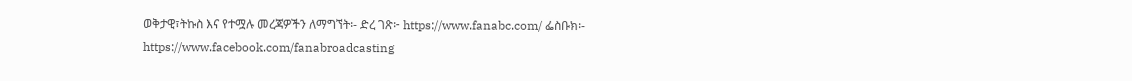ወቅታዊ፣ትኩስ እና የተሟሉ መረጃዎችን ለማግኘት፡- ድረ ገጽ፦ https://www.fanabc.com/ ፌስቡክ፡- https://www.facebook.com/fanabroadcasting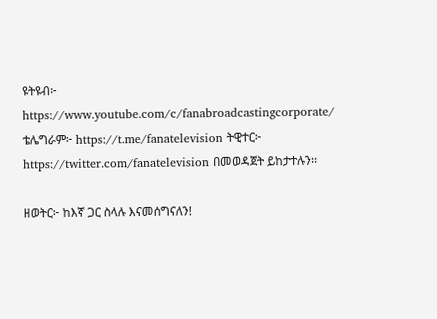ዩትዩብ፦ https://www.youtube.com/c/fanabroadcastingcorporate/ ቴሌግራም፦ https://t.me/fanatelevision ትዊተር፦ https://twitter.com/fanatelevision በመወዳጀት ይከታተሉን፡፡

ዘወትር፦ ከእኛ ጋር ስላሉ እናመሰግናለን!